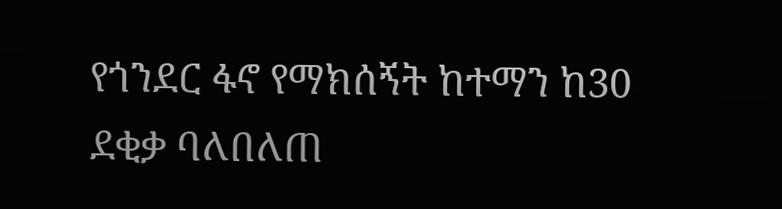የጎንደር ፋኖ የማክሰኝት ከተማን ከ30 ደቂቃ ባለበለጠ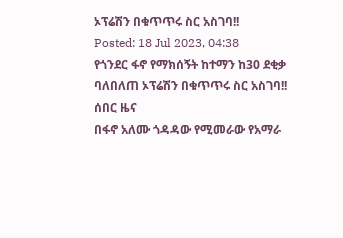ኦፕሬሽን በቁጥጥሩ ስር አስገባ!!
Posted: 18 Jul 2023, 04:38
የጎንደር ፋኖ የማክሰኝት ከተማን ከ30 ደቂቃ ባለበለጠ ኦፕሬሽን በቁጥጥሩ ስር አስገባ!!
ሰበር ዜና
በፋኖ አለሙ ጎዳዳው የሚመራው የአማራ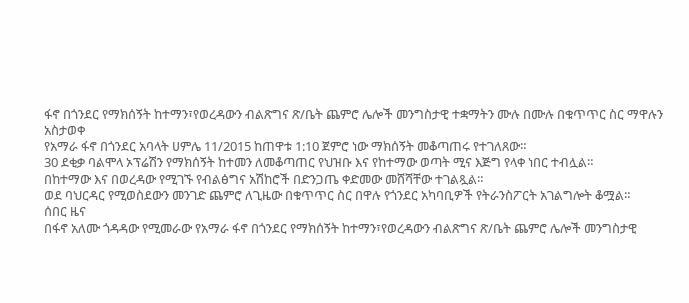ፋኖ በጎንደር የማክሰኝት ከተማን፣የወረዳውን ብልጽግና ጽ/ቤት ጨምሮ ሌሎች መንግስታዊ ተቋማትን ሙሉ በሙሉ በቁጥጥር ስር ማዋሉን አስታወቀ
የአማራ ፋኖ በጎንደር አባላት ሀምሌ 11/2015 ከጠዋቱ 1:10 ጀምሮ ነው ማክሰኝት መቆጣጠሩ የተገለጸው።
30 ደቂቃ ባልሞላ ኦፕሬሽን የማክሰኝት ከተመን ለመቆጣጠር የህዝቡ እና የከተማው ወጣት ሚና እጅግ የላቀ ነበር ተብሏል።
በከተማው እና በወረዳው የሚገኙ የብልፅግና አሽከሮች በድንጋጤ ቀድመው መሸሻቸው ተገልጿል።
ወደ ባህርዳር የሚወስደውን መንገድ ጨምሮ ለጊዜው በቁጥጥር ስር በዋሉ የጎንደር አካባቢዎች የትራንስፖርት አገልግሎት ቆሟል።
ሰበር ዜና
በፋኖ አለሙ ጎዳዳው የሚመራው የአማራ ፋኖ በጎንደር የማክሰኝት ከተማን፣የወረዳውን ብልጽግና ጽ/ቤት ጨምሮ ሌሎች መንግስታዊ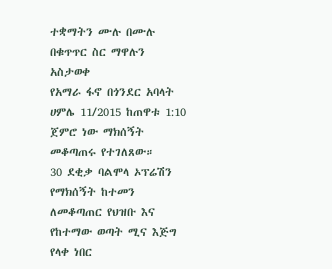ተቋማትን ሙሉ በሙሉ በቁጥጥር ስር ማዋሉን አስታወቀ
የአማራ ፋኖ በጎንደር አባላት ሀምሌ 11/2015 ከጠዋቱ 1:10 ጀምሮ ነው ማክሰኝት መቆጣጠሩ የተገለጸው።
30 ደቂቃ ባልሞላ ኦፕሬሽን የማክሰኝት ከተመን ለመቆጣጠር የህዝቡ እና የከተማው ወጣት ሚና እጅግ የላቀ ነበር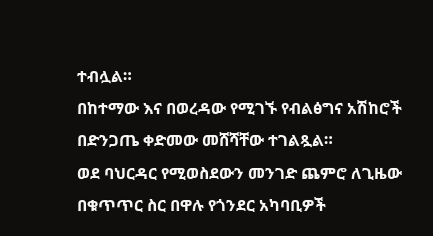ተብሏል።
በከተማው እና በወረዳው የሚገኙ የብልፅግና አሽከሮች በድንጋጤ ቀድመው መሸሻቸው ተገልጿል።
ወደ ባህርዳር የሚወስደውን መንገድ ጨምሮ ለጊዜው በቁጥጥር ስር በዋሉ የጎንደር አካባቢዎች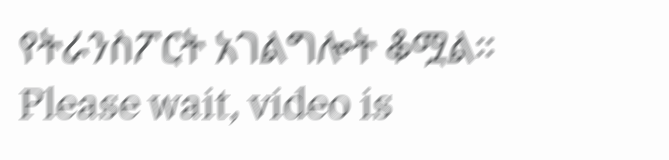የትራንስፖርት አገልግሎት ቆሟል።
Please wait, video is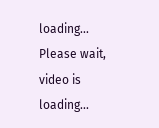loading...
Please wait, video is loading...